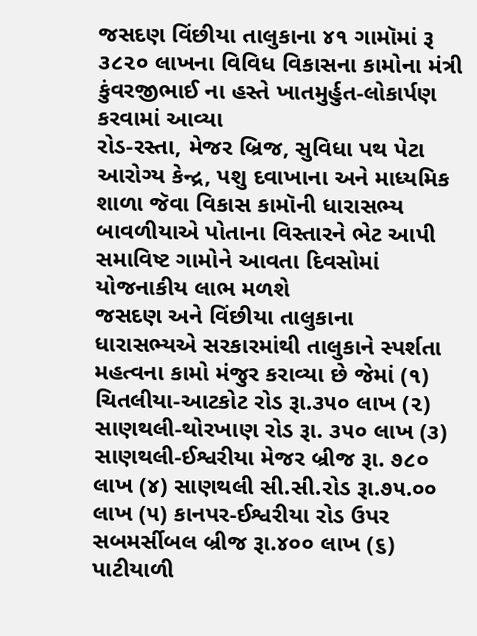જસદણ વિંછીયા તાલુકાના ૪૧ ગામૉમાં રૂ ૩૮૨૦ લાખના વિવિધ વિકાસના કામોના મંત્રી કુંવરજીભાઈ ના હસ્તે ખાતમુર્હુત-લોકાર્પણ કરવામાં આવ્યા
રોડ-રસ્તા, મેજર બ્રિજ, સુવિધા પથ પેટા આરોગ્ય કેન્દ્ર, પશુ દવાખાના અને માધ્યમિક શાળા જૅવા વિકાસ કામૉની ધારાસભ્ય બાવળીયાએ પોતાના વિસ્તારને ભેટ આપી સમાવિષ્ટ ગામોને આવતા દિવસોમાં યોજનાકીય લાભ મળશે
જસદણ અને વિંછીયા તાલુકાના ધારાસભ્યએ સરકારમાંથી તાલુકાને સ્પર્શતા મહત્વના કામો મંજુર કરાવ્યા છે જેમાં (૧) ચિતલીયા-આટકોટ રોડ રૂા.૩૫૦ લાખ (૨) સાણથલી-થોરખાણ રોડ રૂા. ૩૫૦ લાખ (૩) સાણથલી-ઈશ્વરીયા મેજર બ્રીજ રૂા. ૭૮૦ લાખ (૪) સાણથલી સી.સી.રોડ રૂા.૭૫.૦૦ લાખ (૫) કાનપર-ઈશ્વરીયા રોડ ઉપર સબમર્સીબલ બ્રીજ રૂા.૪૦૦ લાખ (૬) પાટીયાળી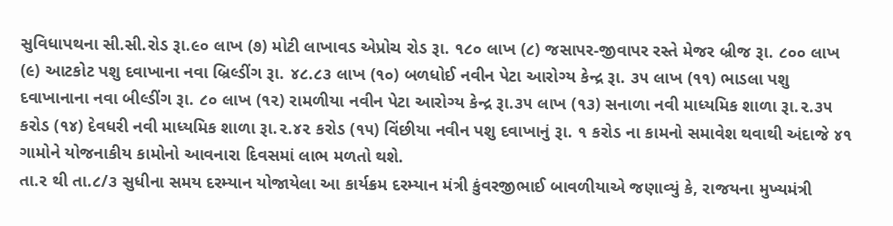સુવિધાપથના સી.સી.રોડ રૂા.૯૦ લાખ (૭) મોટી લાખાવડ એપ્રોચ રોડ રૂા. ૧૮૦ લાખ (૮) જસાપર-જીવાપર રસ્તે મેજર બ્રીજ રૂા. ૮૦૦ લાખ (૯) આટકોટ પશુ દવાખાના નવા બ્રિલ્ડીંગ રૂા. ૪૮.૮૩ લાખ (૧૦) બળધોઈ નવીન પેટા આરોગ્ય કેન્દ્ર રૂા. ૩૫ લાખ (૧૧) ભાડલા પશુ દવાખાનાના નવા બીલ્ડીંગ રૂા. ૮૦ લાખ (૧૨) રામળીયા નવીન પેટા આરોગ્ય કેન્દ્ર રૂા.૩૫ લાખ (૧૩) સનાળા નવી માધ્યમિક શાળા રૂા.૨.૩૫ કરોડ (૧૪) દેવધરી નવી માધ્યમિક શાળા રૂા.૨.૪૨ કરોડ (૧૫) વિંછીયા નવીન પશુ દવાખાનું રૂા. ૧ કરોડ ના કામનો સમાવેશ થવાથી અંદાજે ૪૧ ગામોને યોજનાકીય કામોનો આવનારા દિવસમાં લાભ મળતો થશે.
તા.ર થી તા.૮/૩ સુધીના સમય દરમ્યાન યોજાયેલા આ કાર્યક્રમ દરમ્યાન મંત્રી કુંવરજીભાઈ બાવળીયાએ જણાવ્યું કે, રાજયના મુખ્યમંત્રી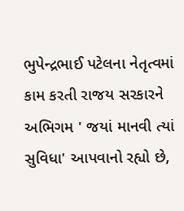ભુપેન્દ્રભાઈ પટેલના નેતૃત્વમાં કામ કરતી રાજય સરકારને અભિગમ ' જયાં માનવી ત્યાં સુવિધા' આપવાનો રહ્યો છે,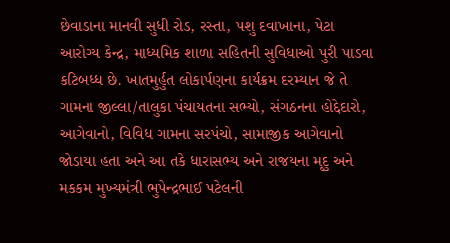છેવાડાના માનવી સુધી રોડ, રસ્તા, પશુ દવાખાના, પેટા આરોગ્ય કેન્દ્ર, માધ્યમિક શાળા સહિતની સુવિધાઓ પુરી પાડવા કટિબધ્ધ છે. ખાતમુર્હુત લોકાર્પણના કાર્યક્રમ દરમ્યાન જે તે ગામના જીલ્લા/તાલુકા પંચાયતના સભ્યો, સંગઠનના હોદ્દેદારો, આગેવાનો, વિવિધ ગામના સરપંચો, સામાજીક આગેવાનો જોડાયા હતા અને આ તકે ધારાસભ્ય અને રાજયના મૃદુ અને મકકમ મુખ્યમંત્રી ભુપેન્દ્રભાઈ પટેલની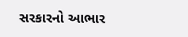સરકારનો આભાર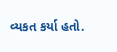વ્યકત કર્યા હતો.